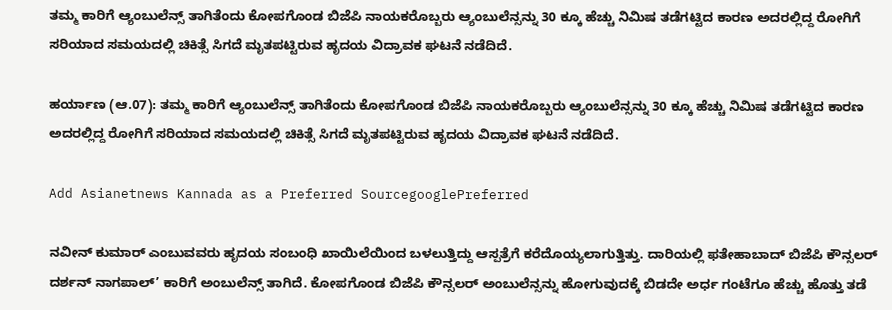ತಮ್ಮ ಕಾರಿಗೆ ಆ್ಯಂಬುಲೆನ್ಸ್ ತಾಗಿತೆಂದು ಕೋಪಗೊಂಡ ಬಿಜೆಪಿ ನಾಯಕರೊಬ್ಬರು ಆ್ಯಂಬುಲೆನ್ಸನ್ನು 30 ಕ್ಕೂ ಹೆಚ್ಚು ನಿಮಿಷ ತಡೆಗಟ್ಟಿದ ಕಾರಣ ಅದರಲ್ಲಿದ್ದ ರೋಗಿಗೆ ಸರಿಯಾದ ಸಮಯದಲ್ಲಿ ಚಿಕಿತ್ಸೆ ಸಿಗದೆ ಮೃತಪಟ್ಟಿರುವ ಹೃದಯ ವಿದ್ರಾವಕ ಘಟನೆ ನಡೆದಿದೆ.

ಹರ್ಯಾಣ (ಆ.07): ತಮ್ಮ ಕಾರಿಗೆ ಆ್ಯಂಬುಲೆನ್ಸ್ ತಾಗಿತೆಂದು ಕೋಪಗೊಂಡ ಬಿಜೆಪಿ ನಾಯಕರೊಬ್ಬರು ಆ್ಯಂಬುಲೆನ್ಸನ್ನು 30 ಕ್ಕೂ ಹೆಚ್ಚು ನಿಮಿಷ ತಡೆಗಟ್ಟಿದ ಕಾರಣ ಅದರಲ್ಲಿದ್ದ ರೋಗಿಗೆ ಸರಿಯಾದ ಸಮಯದಲ್ಲಿ ಚಿಕಿತ್ಸೆ ಸಿಗದೆ ಮೃತಪಟ್ಟಿರುವ ಹೃದಯ ವಿದ್ರಾವಕ ಘಟನೆ ನಡೆದಿದೆ.

Add Asianetnews Kannada as a Preferred SourcegooglePreferred

ನವೀನ್ ಕುಮಾರ್ ಎಂಬುವವರು ಹೃದಯ ಸಂಬಂಧಿ ಖಾಯಿಲೆಯಿಂದ ಬಳಲುತ್ತಿದ್ದು ಆಸ್ಪತ್ರೆಗೆ ಕರೆದೊಯ್ಯಲಾಗುತ್ತಿತ್ತು. ದಾರಿಯಲ್ಲಿ ಫತೇಹಾಬಾದ್ ಬಿಜೆಪಿ ಕೌನ್ಸಲರ್ ದರ್ಶನ್ ನಾಗಪಾಲ್’ ಕಾರಿಗೆ ಅಂಬುಲೆನ್ಸ್ ತಾಗಿದೆ. ಕೋಪಗೊಂಡ ಬಿಜೆಪಿ ಕೌನ್ಸಲರ್ ಅಂಬುಲೆನ್ಸನ್ನು ಹೋಗುವುದಕ್ಕೆ ಬಿಡದೇ ಅರ್ಧ ಗಂಟೆಗೂ ಹೆಚ್ಚು ಹೊತ್ತು ತಡೆ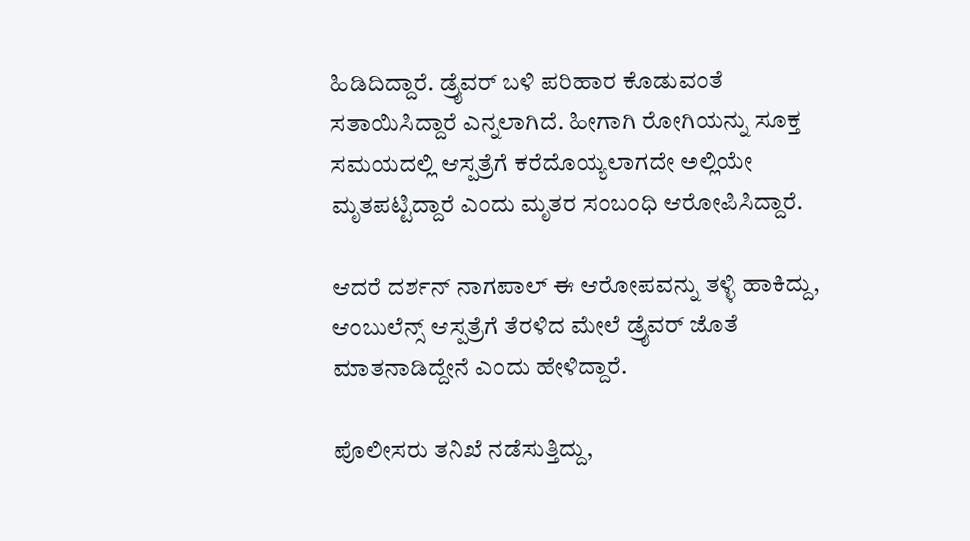ಹಿಡಿದಿದ್ದಾರೆ. ಡ್ರೈವರ್ ಬಳಿ ಪರಿಹಾರ ಕೊಡುವಂತೆ ಸತಾಯಿಸಿದ್ದಾರೆ ಎನ್ನಲಾಗಿದೆ. ಹೀಗಾಗಿ ರೋಗಿಯನ್ನು ಸೂಕ್ತ ಸಮಯದಲ್ಲಿ ಆಸ್ಪತ್ರೆಗೆ ಕರೆದೊಯ್ಯಲಾಗದೇ ಅಲ್ಲಿಯೇ ಮೃತಪಟ್ಟಿದ್ದಾರೆ ಎಂದು ಮೃತರ ಸಂಬಂಧಿ ಆರೋಪಿಸಿದ್ದಾರೆ.

ಆದರೆ ದರ್ಶನ್ ನಾಗಪಾಲ್ ಈ ಆರೋಪವನ್ನು ತಳ್ಳಿ ಹಾಕಿದ್ದು, ಆಂಬುಲೆನ್ಸ್ ಆಸ್ಪತ್ರೆಗೆ ತೆರಳಿದ ಮೇಲೆ ಡ್ರೈವರ್ ಜೊತೆ ಮಾತನಾಡಿದ್ದೇನೆ ಎಂದು ಹೇಳಿದ್ದಾರೆ.

ಪೊಲೀಸರು ತನಿಖೆ ನಡೆಸುತ್ತಿದ್ದು,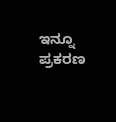ಇನ್ನೂ ಪ್ರಕರಣ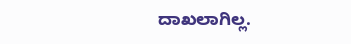ದಾಖಲಾಗಿಲ್ಲ.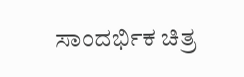ಸಾಂದರ್ಭಿಕ ಚಿತ್ರ